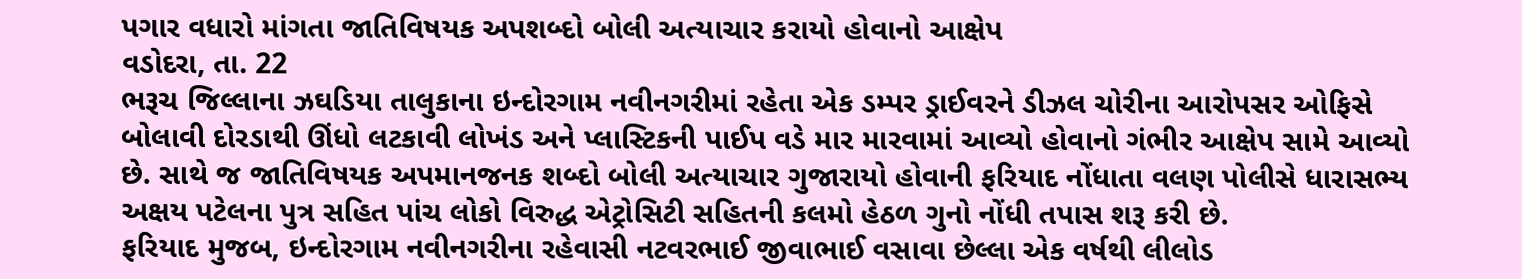પગાર વધારો માંગતા જાતિવિષયક અપશબ્દો બોલી અત્યાચાર કરાયો હોવાનો આક્ષેપ
વડોદરા, તા. 22
ભરૂચ જિલ્લાના ઝઘડિયા તાલુકાના ઇન્દોરગામ નવીનગરીમાં રહેતા એક ડમ્પર ડ્રાઈવરને ડીઝલ ચોરીના આરોપસર ઓફિસે બોલાવી દોરડાથી ઊંધો લટકાવી લોખંડ અને પ્લાસ્ટિકની પાઈપ વડે માર મારવામાં આવ્યો હોવાનો ગંભીર આક્ષેપ સામે આવ્યો છે. સાથે જ જાતિવિષયક અપમાનજનક શબ્દો બોલી અત્યાચાર ગુજારાયો હોવાની ફરિયાદ નોંધાતા વલણ પોલીસે ધારાસભ્ય અક્ષય પટેલના પુત્ર સહિત પાંચ લોકો વિરુદ્ધ એટ્રોસિટી સહિતની કલમો હેઠળ ગુનો નોંધી તપાસ શરૂ કરી છે.
ફરિયાદ મુજબ, ઇન્દોરગામ નવીનગરીના રહેવાસી નટવરભાઈ જીવાભાઈ વસાવા છેલ્લા એક વર્ષથી લીલોડ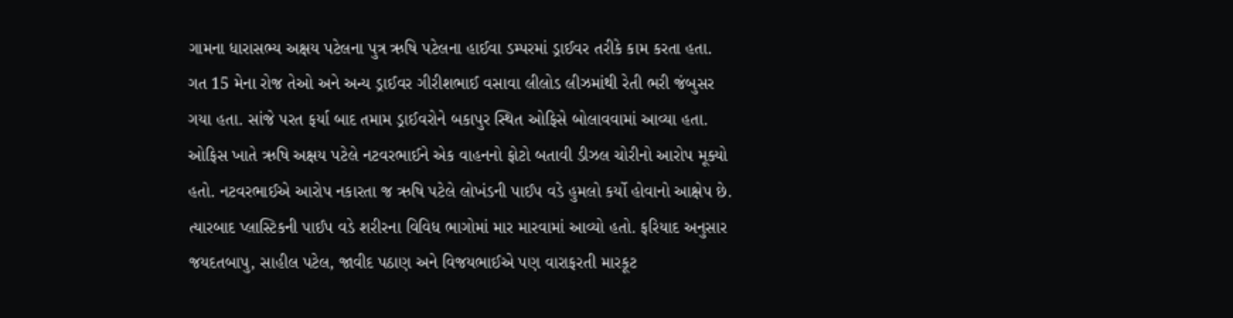ગામના ધારાસભ્ય અક્ષય પટેલના પુત્ર ઋષિ પટેલના હાઈવા ડમ્પરમાં ડ્રાઈવર તરીકે કામ કરતા હતા. ગત 15 મેના રોજ તેઓ અને અન્ય ડ્રાઈવર ગીરીશભાઈ વસાવા લીલોડ લીઝમાંથી રેતી ભરી જંબુસર ગયા હતા. સાંજે પરત ફર્યા બાદ તમામ ડ્રાઈવરોને બકાપુર સ્થિત ઓફિસે બોલાવવામાં આવ્યા હતા.
ઓફિસ ખાતે ઋષિ અક્ષય પટેલે નટવરભાઈને એક વાહનનો ફોટો બતાવી ડીઝલ ચોરીનો આરોપ મૂક્યો હતો. નટવરભાઈએ આરોપ નકારતા જ ઋષિ પટેલે લોખંડની પાઈપ વડે હુમલો કર્યો હોવાનો આક્ષેપ છે. ત્યારબાદ પ્લાસ્ટિકની પાઈપ વડે શરીરના વિવિધ ભાગોમાં માર મારવામાં આવ્યો હતો. ફરિયાદ અનુસાર જયદતબાપુ, સાહીલ પટેલ, જાવીદ પઠાણ અને વિજયભાઈએ પણ વારાફરતી મારકૂટ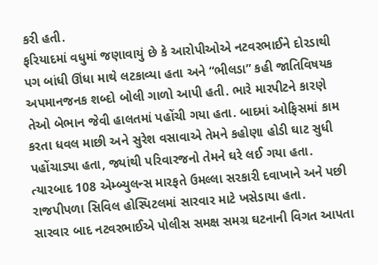કરી હતી.
ફરિયાદમાં વધુમાં જણાવાયું છે કે આરોપીઓએ નટવરભાઈને દોરડાથી પગ બાંધી ઊંધા માથે લટકાવ્યા હતા અને “ભીલડા” કહી જાતિવિષયક અપમાનજનક શબ્દો બોલી ગાળો આપી હતી. ભારે મારપીટને કારણે તેઓ બેભાન જેવી હાલતમાં પહોંચી ગયા હતા. બાદમાં ઓફિસમાં કામ કરતા ધવલ માછી અને સુરેશ વસાવાએ તેમને કહોણા હોડી ઘાટ સુધી પહોંચાડ્યા હતા, જ્યાંથી પરિવારજનો તેમને ઘરે લઈ ગયા હતા. ત્યારબાદ 108 એમ્બ્યુલન્સ મારફતે ઉમલ્લા સરકારી દવાખાને અને પછી રાજપીપળા સિવિલ હોસ્પિટલમાં સારવાર માટે ખસેડાયા હતા.
સારવાર બાદ નટવરભાઈએ પોલીસ સમક્ષ સમગ્ર ઘટનાની વિગત આપતા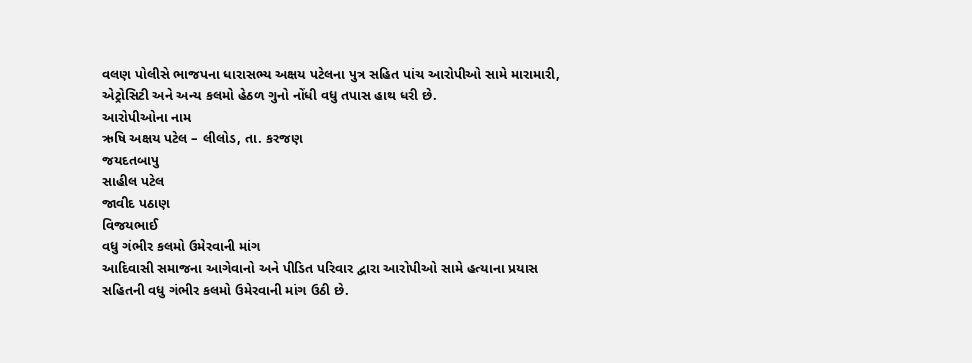વલણ પોલીસે ભાજપના ધારાસભ્ય અક્ષય પટેલના પુત્ર સહિત પાંચ આરોપીઓ સામે મારામારી, એટ્રોસિટી અને અન્ય કલમો હેઠળ ગુનો નોંધી વધુ તપાસ હાથ ધરી છે.
આરોપીઓના નામ
ઋષિ અક્ષય પટેલ – લીલોડ, તા. કરજણ
જયદતબાપુ
સાહીલ પટેલ
જાવીદ પઠાણ
વિજયભાઈ
વધુ ગંભીર કલમો ઉમેરવાની માંગ
આદિવાસી સમાજના આગેવાનો અને પીડિત પરિવાર દ્વારા આરોપીઓ સામે હત્યાના પ્રયાસ સહિતની વધુ ગંભીર કલમો ઉમેરવાની માંગ ઉઠી છે.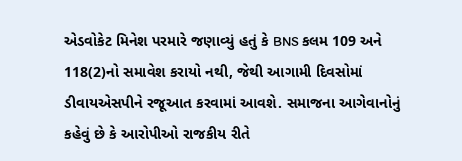એડવોકેટ મિનેશ પરમારે જણાવ્યું હતું કે BNS કલમ 109 અને 118(2)નો સમાવેશ કરાયો નથી, જેથી આગામી દિવસોમાં ડીવાયએસપીને રજૂઆત કરવામાં આવશે. સમાજના આગેવાનોનું કહેવું છે કે આરોપીઓ રાજકીય રીતે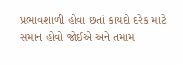પ્રભાવશાળી હોવા છતાં કાયદો દરેક માટે સમાન હોવો જોઈએ અને તમામ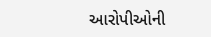આરોપીઓની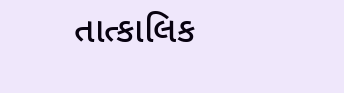તાત્કાલિક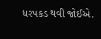ધરપકડ થવી જોઈએ.